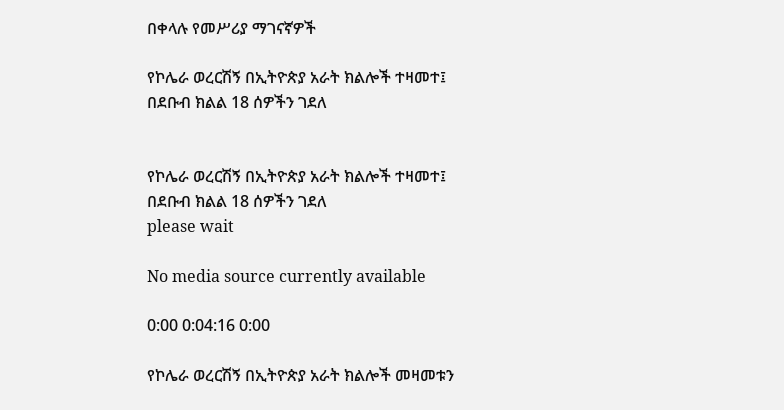በቀላሉ የመሥሪያ ማገናኛዎች

የኮሌራ ወረርሽኝ በኢትዮጵያ አራት ክልሎች ተዛመተ፤ በደቡብ ክልል 18 ሰዎችን ገደለ


የኮሌራ ወረርሽኝ በኢትዮጵያ አራት ክልሎች ተዛመተ፤ በደቡብ ክልል 18 ሰዎችን ገደለ
please wait

No media source currently available

0:00 0:04:16 0:00

የኮሌራ ወረርሽኝ በኢትዮጵያ አራት ክልሎች መዛመቱን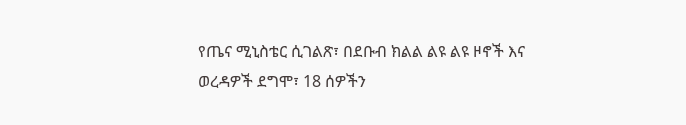የጤና ሚኒስቴር ሲገልጽ፣ በደቡብ ክልል ልዩ ልዩ ዞኖች እና ወረዳዎች ደግሞ፣ 18 ሰዎችን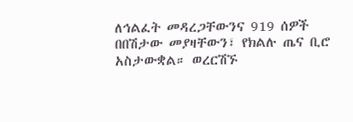ለኅልፈት መዳረጋቸውንና 919 ሰዎች በበሽታው መያዛቸውን፣ የክልሉ ጤና ቢሮ አስታውቋል። ወረርሽኙ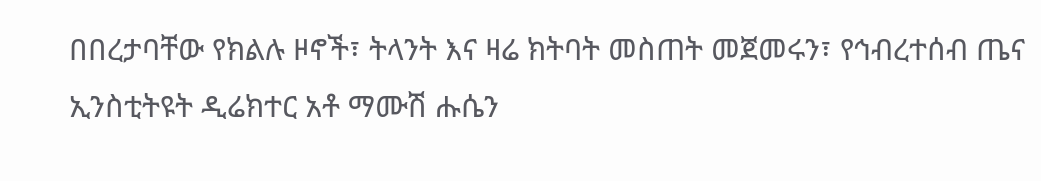በበረታባቸው የክልሉ ዞኖች፣ ትላንት እና ዛሬ ክትባት መስጠት መጀመሩን፣ የኅብረተሰብ ጤና ኢንስቲትዩት ዲሬክተር አቶ ማሙሽ ሑሴን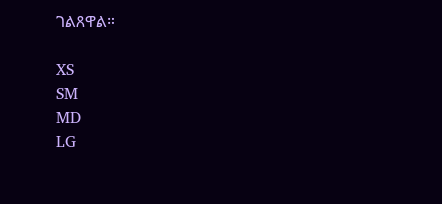ገልጸዋል።

XS
SM
MD
LG